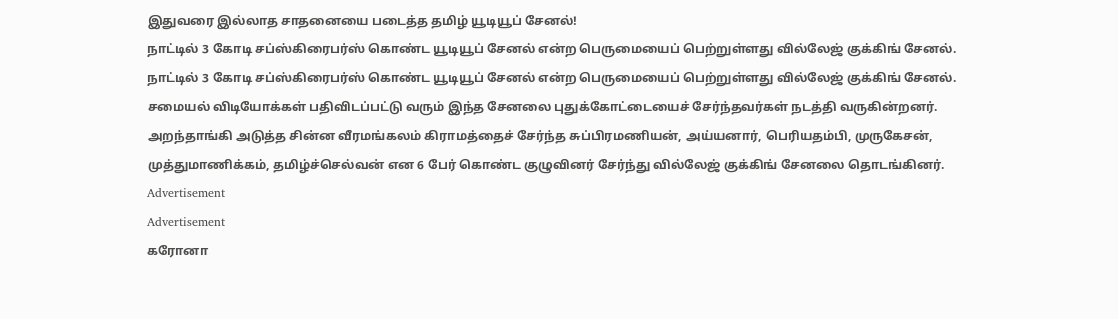இதுவரை இல்லாத சாதனையை படைத்த தமிழ் யூடியூப் சேனல்!
நாட்டில் 3 கோடி சப்ஸ்கிரைபர்ஸ் கொண்ட யூடியூப் சேனல் என்ற பெருமையைப் பெற்றுள்ளது வில்லேஜ் குக்கிங் சேனல்.
நாட்டில் 3 கோடி சப்ஸ்கிரைபர்ஸ் கொண்ட யூடியூப் சேனல் என்ற பெருமையைப் பெற்றுள்ளது வில்லேஜ் குக்கிங் சேனல்.
சமையல் விடியோக்கள் பதிவிடப்பட்டு வரும் இந்த சேனலை புதுக்கோட்டையைச் சேர்ந்தவர்கள் நடத்தி வருகின்றனர்.
அறந்தாங்கி அடுத்த சின்ன வீரமங்கலம் கிராமத்தைச் சேர்ந்த சுப்பிரமணியன், அய்யனார், பெரியதம்பி, முருகேசன், முத்துமாணிக்கம், தமிழ்ச்செல்வன் என 6 பேர் கொண்ட குழுவினர் சேர்ந்து வில்லேஜ் குக்கிங் சேனலை தொடங்கினர்.
Advertisement
Advertisement
கரோனா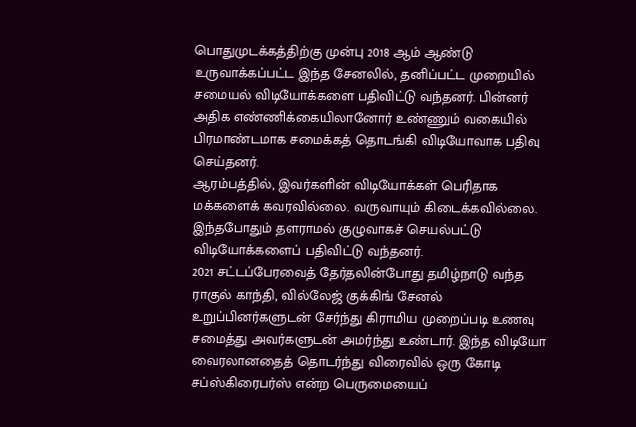பொதுமுடக்கத்திற்கு முன்பு 2018 ஆம் ஆண்டு உருவாக்கப்பட்ட இந்த சேனலில், தனிப்பட்ட முறையில் சமையல் விடியோக்களை பதிவிட்டு வந்தனர். பின்னர் அதிக எண்ணிக்கையிலானோர் உண்ணும் வகையில் பிரமாண்டமாக சமைக்கத் தொடங்கி விடியோவாக பதிவு செய்தனர்.
ஆரம்பத்தில், இவர்களின் விடியோக்கள் பெரிதாக மக்களைக் கவரவில்லை. வருவாயும் கிடைக்கவில்லை. இந்தபோதும் தளராமல் குழுவாகச் செயல்பட்டு விடியோக்களைப் பதிவிட்டு வந்தனர்.
2021 சட்டப்பேரவைத் தேர்தலின்போது தமிழ்நாடு வந்த ராகுல் காந்தி, வில்லேஜ் குக்கிங் சேனல் உறுப்பினர்களுடன் சேர்ந்து கிராமிய முறைப்படி உணவு சமைத்து அவர்களுடன் அமர்ந்து உண்டார். இந்த விடியோ வைரலானதைத் தொடர்ந்து விரைவில் ஒரு கோடி சப்ஸ்கிரைபர்ஸ் என்ற பெருமையைப்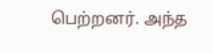பெற்றனர். அந்த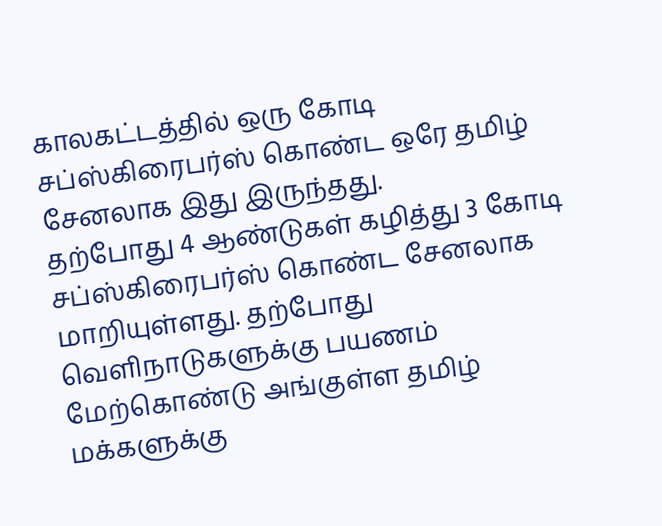காலகட்டத்தில் ஒரு கோடி சப்ஸ்கிரைபர்ஸ் கொண்ட ஒரே தமிழ் சேனலாக இது இருந்தது.
தற்போது 4 ஆண்டுகள் கழித்து 3 கோடி சப்ஸ்கிரைபர்ஸ் கொண்ட சேனலாக மாறியுள்ளது. தற்போது வெளிநாடுகளுக்கு பயணம் மேற்கொண்டு அங்குள்ள தமிழ் மக்களுக்கு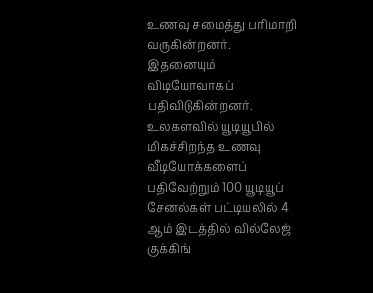உணவு சமைத்து பரிமாறி வருகின்றனர். இதனையும் விடியோவாகப் பதிவிடுகின்றனர்.
உலகளவில் யூடியூபில் மிகச்சிறந்த உணவு வீடியோக்களைப் பதிவேற்றும் 100 யூடியூப் சேனல்கள் பட்டியலில் 4 ஆம் இடத்தில் வில்லேஜ் குக்கிங்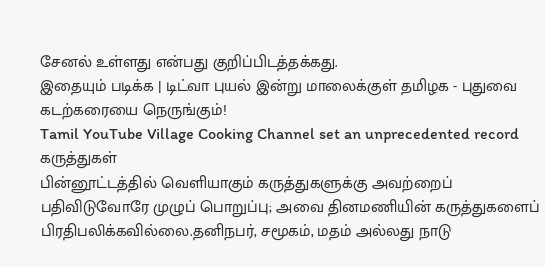சேனல் உள்ளது என்பது குறிப்பிடத்தக்கது.
இதையும் படிக்க | டிட்வா புயல் இன்று மாலைக்குள் தமிழக - புதுவை கடற்கரையை நெருங்கும்!
Tamil YouTube Village Cooking Channel set an unprecedented record
கருத்துகள்
பின்னூட்டத்தில் வெளியாகும் கருத்துகளுக்கு அவற்றைப் பதிவிடுவோரே முழுப் பொறுப்பு; அவை தினமணியின் கருத்துகளைப் பிரதிபலிக்கவில்லை.தனிநபர், சமூகம், மதம் அல்லது நாடு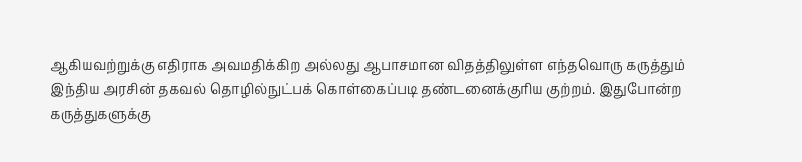ஆகியவற்றுக்கு எதிராக அவமதிக்கிற அல்லது ஆபாசமான விதத்திலுள்ள எந்தவொரு கருத்தும் இந்திய அரசின் தகவல் தொழில்நுட்பக் கொள்கைப்படி தண்டனைக்குரிய குற்றம். இதுபோன்ற கருத்துகளுக்கு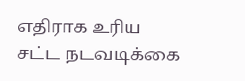எதிராக உரிய சட்ட நடவடிக்கை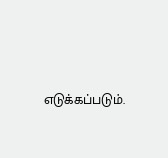எடுக்கப்படும்.